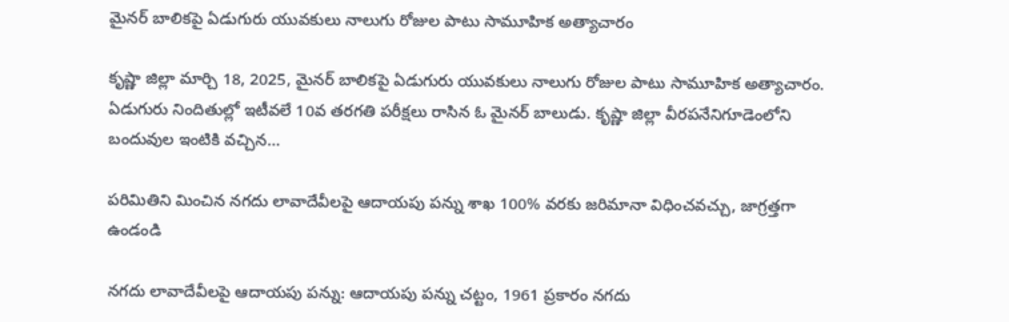మైనర్ బాలికపై ఏడుగురు యువకులు నాలుగు రోజుల పాటు సామూహిక అత్యాచారం

కృష్ణా జిల్లా మార్చి 18, 2025, మైనర్ బాలికపై ఏడుగురు యువకులు నాలుగు రోజుల పాటు సామూహిక అత్యాచారం. ఏడుగురు నిందితుల్లో ఇటీవలే 10వ తరగతి పరీక్షలు రాసిన ఓ మైనర్ బాలుడు. కృష్ణా జిల్లా వీరపనేనిగూడెంలోని బందువుల ఇంటికి వచ్చిన…

పరిమితిని మించిన నగదు లావాదేవీలపై ఆదాయపు పన్ను శాఖ 100% వరకు జరిమానా విధించవచ్చు, జాగ్రత్తగా ఉండండి

నగదు లావాదేవీలపై ఆదాయపు పన్ను: ఆదాయపు పన్ను చట్టం, 1961 ప్రకారం నగదు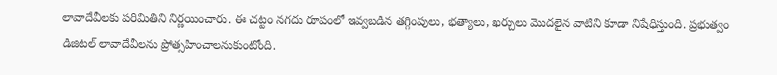లావాదేవీలకు పరిమితిని నిర్ణయించారు. ఈ చట్టం నగదు రూపంలో ఇవ్వబడిన తగ్గింపులు, భత్యాలు, ఖర్చులు మొదలైన వాటిని కూడా నిషేధిస్తుంది. ప్రభుత్వం డిజిటల్ లావాదేవీలను ప్రోత్సహించాలనుకుంటోంది.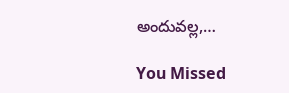అందువల్ల,…

You Missed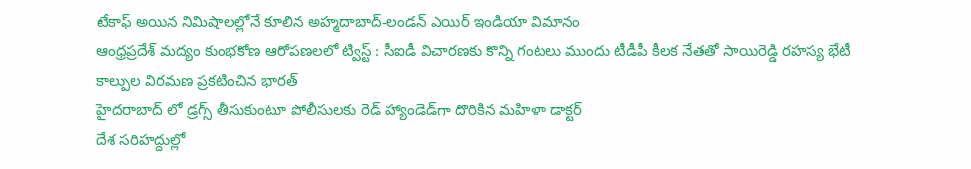టేకాఫ్ అయిన నిమిషాలల్లోనే కూలిన అహ్మదాబాద్-లండన్ ఎయిర్ ఇండియా విమానం
ఆంధ్రప్రదేశ్ మద్యం కుంభకోణ ఆరోపణలలో ట్విస్ట్ : సీఐడీ విచార‌ణ‌కు కొన్ని గంట‌లు ముందు టీడీపీ కీల‌క నేత‌తో సాయిరెడ్డి ర‌హ‌స్య భేటీ
కాల్పుల విరమణ ప్రకటించిన భారత్
హైదరాబాద్‌ లో డ్రగ్స్‌ తీసుకుంటూ పోలీసులకు రెడ్ హ్యాండెడ్‌గా దొరికిన మహిళా డాక్టర్
దేశ సరిహద్దుల్లో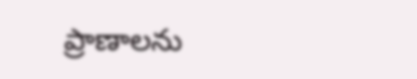ప్రాణాలను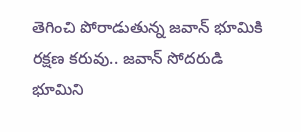తెగించి పోరాడుతున్న జవాన్ భూమికి రక్షణ కరువు.. జవాన్ సోదరుడి భూమిని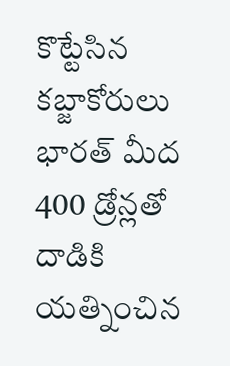కొట్టేసిన కబ్జాకోరులు
భారత్ మీద 400 డ్రోన్లతో దాడికి యత్నించిన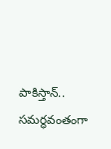పాకిస్తాన్.. సమర్థవంతంగా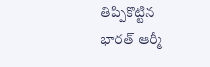తిప్పికొట్టిన భారత్ ఆర్మీ